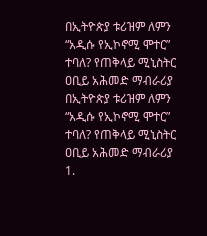በኢትዮጵያ ቱሪዝም ለምን “አዲሱ የኢኮኖሚ ሞተር” ተባለ? የጠቅላይ ሚኒስትር ዐቢይ አሕመድ ማብራሪያ
በኢትዮጵያ ቱሪዝም ለምን “አዲሱ የኢኮኖሚ ሞተር” ተባለ? የጠቅላይ ሚኒስትር ዐቢይ አሕመድ ማብራሪያ
1.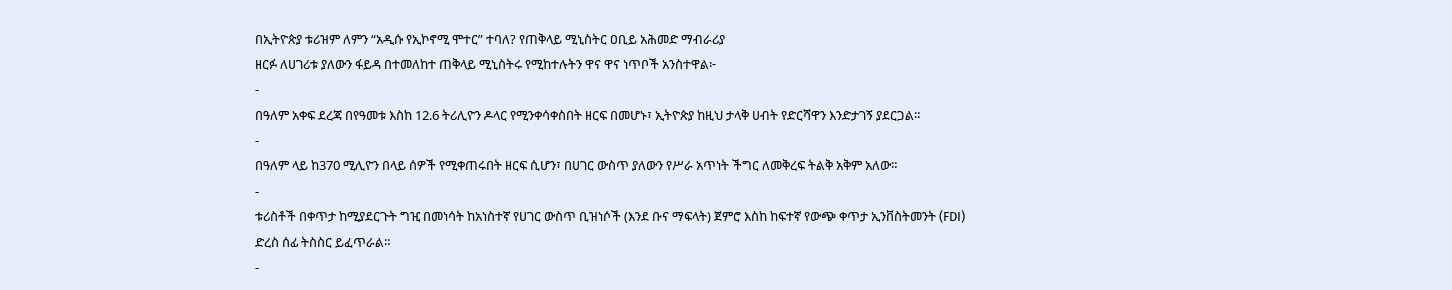በኢትዮጵያ ቱሪዝም ለምን “አዲሱ የኢኮኖሚ ሞተር” ተባለ? የጠቅላይ ሚኒስትር ዐቢይ አሕመድ ማብራሪያ
ዘርፉ ለሀገሪቱ ያለውን ፋይዳ በተመለከተ ጠቅላይ ሚኒስትሩ የሚከተሉትን ዋና ዋና ነጥቦች አንስተዋል፦
-
በዓለም አቀፍ ደረጃ በየዓመቱ እስከ 12.6 ትሪሊዮን ዶላር የሚንቀሳቀስበት ዘርፍ በመሆኑ፣ ኢትዮጵያ ከዚህ ታላቅ ሀብት የድርሻዋን እንድታገኝ ያደርጋል።
-
በዓለም ላይ ከ370 ሚሊዮን በላይ ሰዎች የሚቀጠሩበት ዘርፍ ሲሆን፣ በሀገር ውስጥ ያለውን የሥራ አጥነት ችግር ለመቅረፍ ትልቅ አቅም አለው።
-
ቱሪስቶች በቀጥታ ከሚያደርጉት ግዢ በመነሳት ከአነስተኛ የሀገር ውስጥ ቢዝነሶች (እንደ ቡና ማፍላት) ጀምሮ እስከ ከፍተኛ የውጭ ቀጥታ ኢንቨስትመንት (FDI) ድረስ ሰፊ ትስስር ይፈጥራል።
-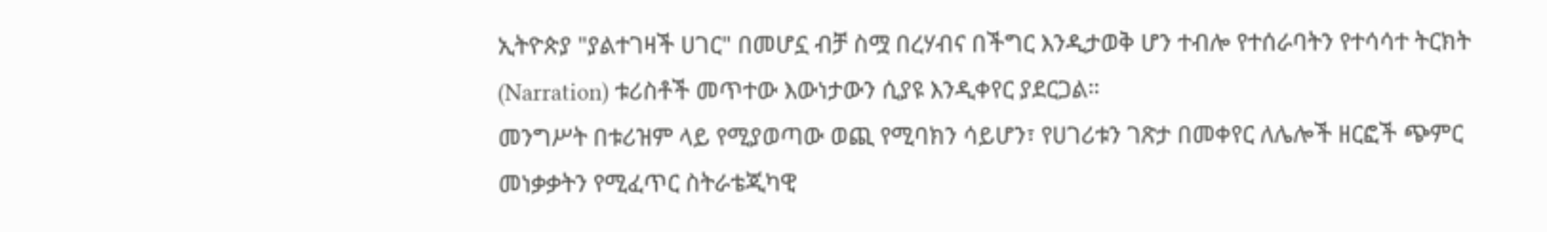ኢትዮጵያ "ያልተገዛች ሀገር" በመሆኗ ብቻ ስሟ በረሃብና በችግር እንዲታወቅ ሆን ተብሎ የተሰራባትን የተሳሳተ ትርክት (Narration) ቱሪስቶች መጥተው እውነታውን ሲያዩ እንዲቀየር ያደርጋል።
መንግሥት በቱሪዝም ላይ የሚያወጣው ወጪ የሚባክን ሳይሆን፣ የሀገሪቱን ገጽታ በመቀየር ለሌሎች ዘርፎች ጭምር መነቃቃትን የሚፈጥር ስትራቴጂካዊ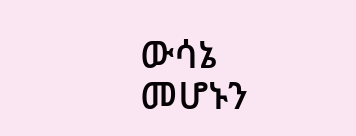ውሳኔ መሆኑን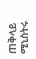ጠቅላይ ሚኒስትሩ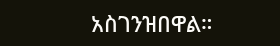አስገንዝበዋል።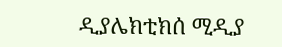ዲያሌክቲክሰ ሚዲያ